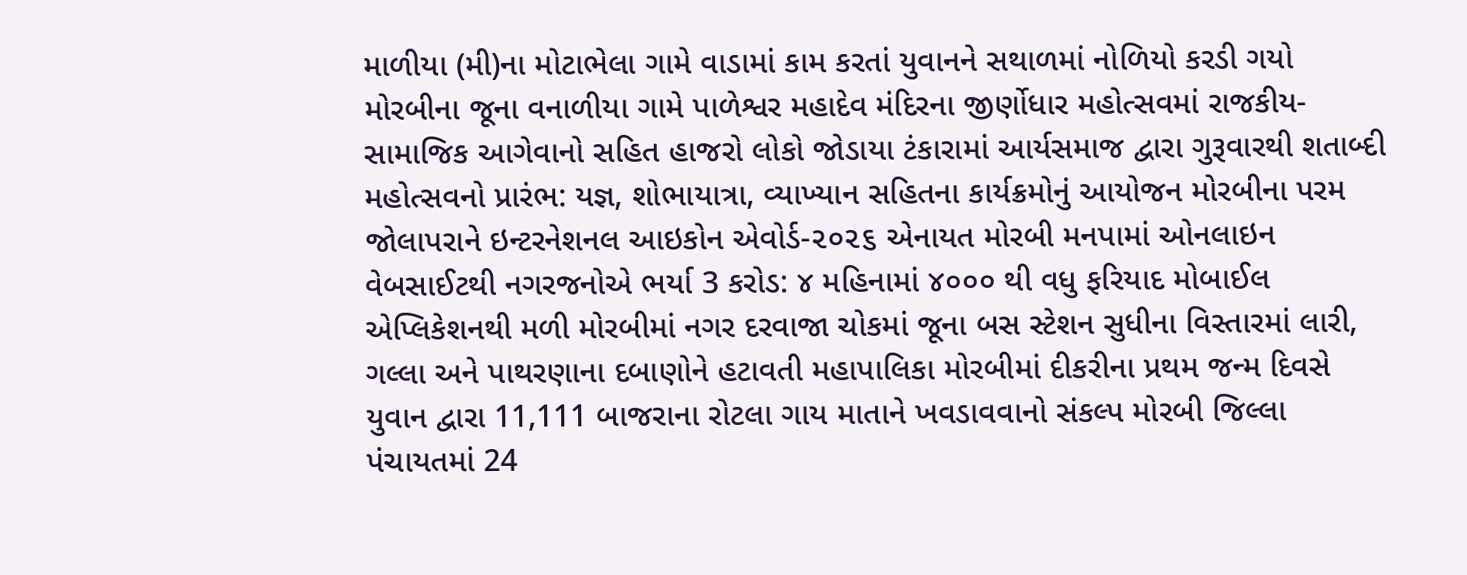માળીયા (મી)ના મોટાભેલા ગામે વાડામાં કામ કરતાં યુવાનને સથાળમાં નોળિયો કરડી ગયો મોરબીના જૂના વનાળીયા ગામે પાળેશ્વર મહાદેવ મંદિરના જીર્ણોધાર મહોત્સવમાં રાજકીય-સામાજિક આગેવાનો સહિત હાજરો લોકો જોડાયા ટંકારામાં આર્યસમાજ દ્વારા ગુરૂવારથી શતાબ્દી મહોત્સવનો પ્રારંભ: યજ્ઞ, શોભાયાત્રા, વ્યાખ્યાન સહિતના કાર્યક્રમોનું આયોજન મોરબીના પરમ જોલાપરાને ઇન્ટરનેશનલ આઇકોન એવોર્ડ-૨૦૨૬ એનાયત મોરબી મનપામાં ઓનલાઇન વેબસાઈટથી નગરજનોએ ભર્યા 3 કરોડ: ૪ મહિનામાં ૪૦૦૦ થી વધુ ફરિયાદ મોબાઈલ એપ્લિકેશનથી મળી મોરબીમાં નગર દરવાજા ચોકમાં જૂના બસ સ્ટેશન સુધીના વિસ્તારમાં લારી, ગલ્લા અને પાથરણાના દબાણોને હટાવતી મહાપાલિકા મોરબીમાં દીકરીના પ્રથમ જન્મ દિવસે યુવાન દ્વારા 11,111 બાજરાના રોટલા ગાય માતાને ખવડાવવાનો સંકલ્પ મોરબી જિલ્લા પંચાયતમાં 24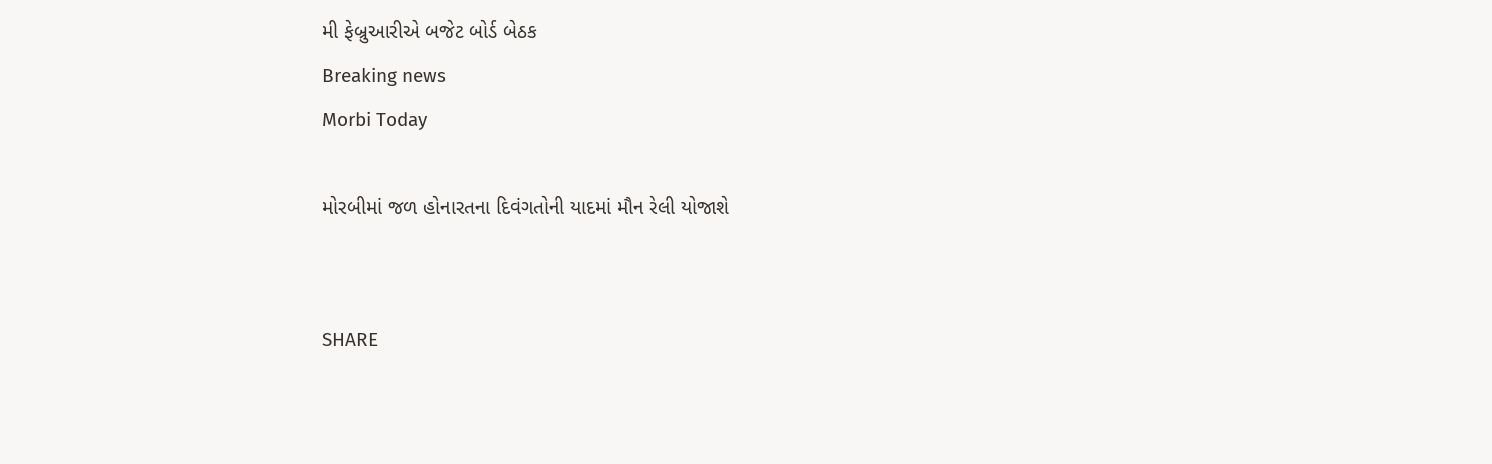મી ફેબ્રુઆરીએ બજેટ બોર્ડ બેઠક
Breaking news
Morbi Today

મોરબીમાં જળ હોનારતના દિવંગતોની યાદમાં મૌન રેલી યોજાશે


SHARE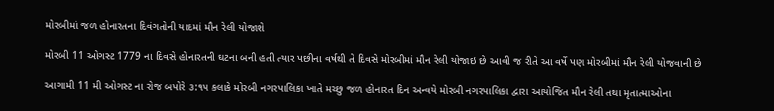મોરબીમાં જળ હોનારતના દિવંગતોની યાદમાં મૌન રેલી યોજાશે

મોરબી 11 ઓગસ્ટ 1779 ના દિવસે હોનારતની ઘટના બની હતી ત્યાર પછીના વર્ષથી તે દિવસે મોરબીમાં મૌન રેલી યોજાઇ છે આવી જ રીતે આ વર્ષે પણ મોરબીમાં મૌન રેલી યોજવાની છે

આગામી 11 મી ઓગસ્ટ ના રોજ બપોરે ૩:૧૫ કલાકે મોરબી નગરપાલિકા ખાતે મચ્છુ જળ હોનારત દિન અન્વયે મોરબી નગરપાલિકા દ્વારા આયોજિત મૌન રેલી તથા મૃતાત્માઓના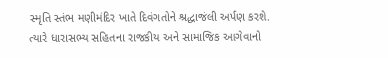સ્મૃતિ સ્તંભ મણીમંદિર ખાતે દિવંગતોને શ્રદ્ધાજંલી અર્પણ કરશે. ત્યારે ધારાસભ્ય સહિતના રાજકીય અને સામાજિક આગેવાનો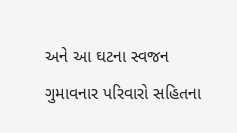અને આ ઘટના સ્વજન ગુમાવનાર પરિવારો સહિતના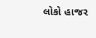લોકો હાજર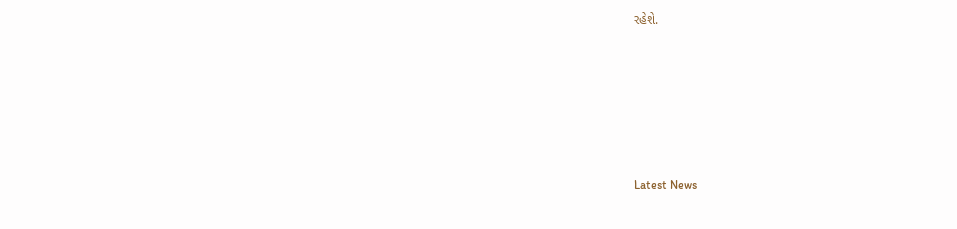રહેશે.






Latest News